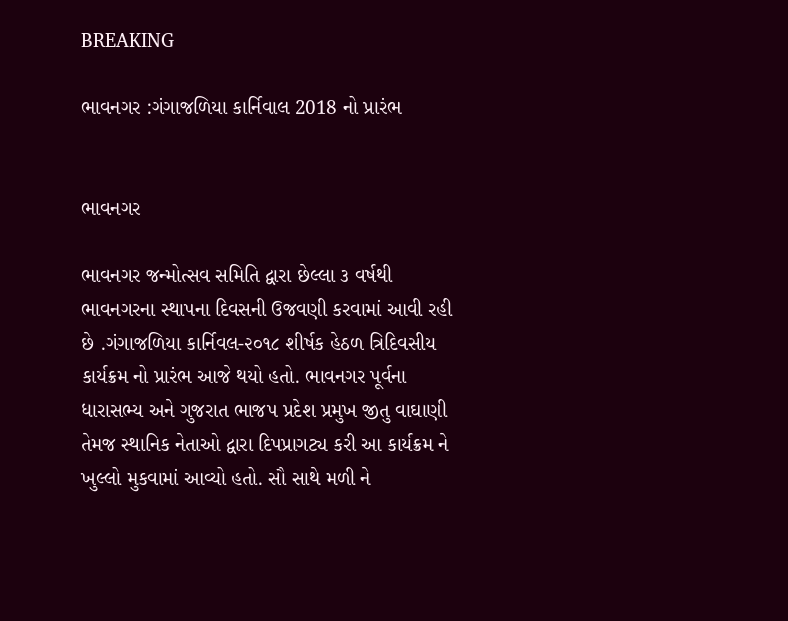BREAKING

ભાવનગર :ગંગાજળિયા કાર્નિવાલ 2018 નો પ્રારંભ


ભાવનગર

ભાવનગર જન્મોત્સવ સમિતિ દ્વારા છેલ્લા ૩ વર્ષથી ભાવનગરના સ્થાપના દિવસની ઉજવણી કરવામાં આવી રહી છે .ગંગાજળિયા કાર્નિવલ-૨૦૧૮ શીર્ષક હેઠળ ત્રિદિવસીય કાર્યક્રમ નો પ્રારંભ આજે થયો હતો. ભાવનગર પૂર્વના ધારાસભ્ય અને ગુજરાત ભાજપ પ્રદેશ પ્રમુખ જીતુ વાઘાણી તેમજ સ્થાનિક નેતાઓ દ્વારા દિપપ્રાગટ્ય કરી આ કાર્યક્રમ ને ખુલ્લો મુકવામાં આવ્યો હતો. સૌ સાથે મળી ને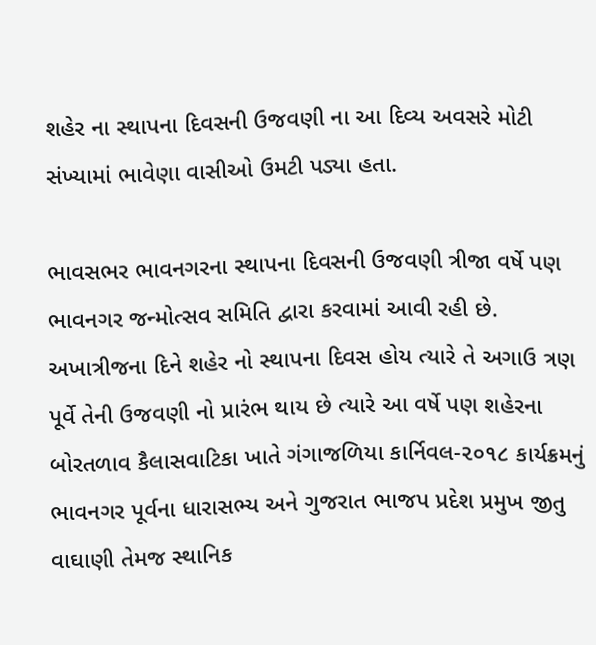શહેર ના સ્થાપના દિવસની ઉજવણી ના આ દિવ્ય અવસરે મોટી સંખ્યામાં ભાવેણા વાસીઓ ઉમટી પડ્યા હતા.

ભાવસભર ભાવનગરના સ્થાપના દિવસની ઉજવણી ત્રીજા વર્ષે પણ ભાવનગર જન્મોત્સવ સમિતિ દ્વારા કરવામાં આવી રહી છે. અખાત્રીજના દિને શહેર નો સ્થાપના દિવસ હોય ત્યારે તે અગાઉ ત્રણ પૂર્વે તેની ઉજવણી નો પ્રારંભ થાય છે ત્યારે આ વર્ષે પણ શહેરના બોરતળાવ કૈલાસવાટિકા ખાતે ગંગાજળિયા કાર્નિવલ-૨૦૧૮ કાર્યક્રમનું ભાવનગર પૂર્વના ધારાસભ્ય અને ગુજરાત ભાજપ પ્રદેશ પ્રમુખ જીતુ વાઘાણી તેમજ સ્થાનિક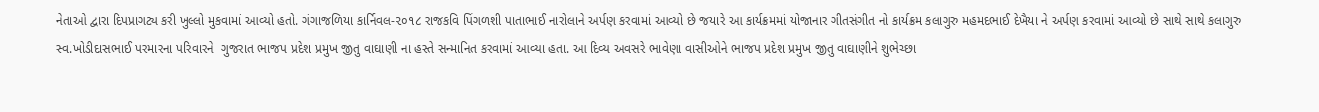નેતાઓ દ્વારા દિપપ્રાગટ્ય કરી ખુલ્લો મુકવામાં આવ્યો હતો. ગંગાજળિયા કાર્નિવલ-૨૦૧૮ રાજકવિ પિંગળશી પાતાભાઈ નારોલાને અર્પણ કરવામાં આવ્યો છે જયારે આ કાર્યક્રમમાં યોજાનાર ગીતસંગીત નો કાર્યક્રમ કલાગુરુ મહમદભાઈ દેખૈયા ને અર્પણ કરવામાં આવ્યો છે સાથે સાથે કલાગુરુ સ્વ.ખોડીદાસભાઈ પરમારના પરિવારને  ગુજરાત ભાજપ પ્રદેશ પ્રમુખ જીતુ વાઘાણી ના હસ્તે સન્માનિત કરવામાં આવ્યા હતા. આ દિવ્ય અવસરે ભાવેણા વાસીઓને ભાજપ પ્રદેશ પ્રમુખ જીતુ વાઘાણીને શુભેચ્છા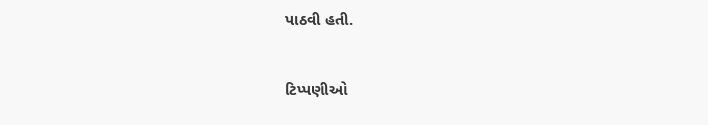પાઠવી હતી.


ટિપ્પણીઓ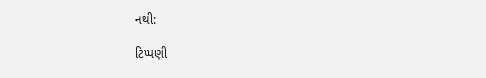નથી:

ટિપ્પણી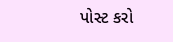પોસ્ટ કરો